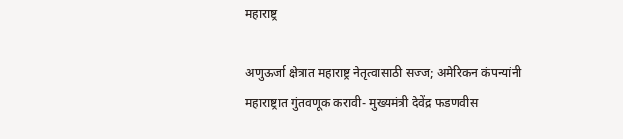महाराष्ट्र

अणुऊर्जा क्षेत्रात महाराष्ट्र नेतृत्वासाठी सज्ज; अमेरिकन कंपन्यांनी महाराष्ट्रात गुंतवणूक करावी- मुख्यमंत्री देवेंद्र फडणवीस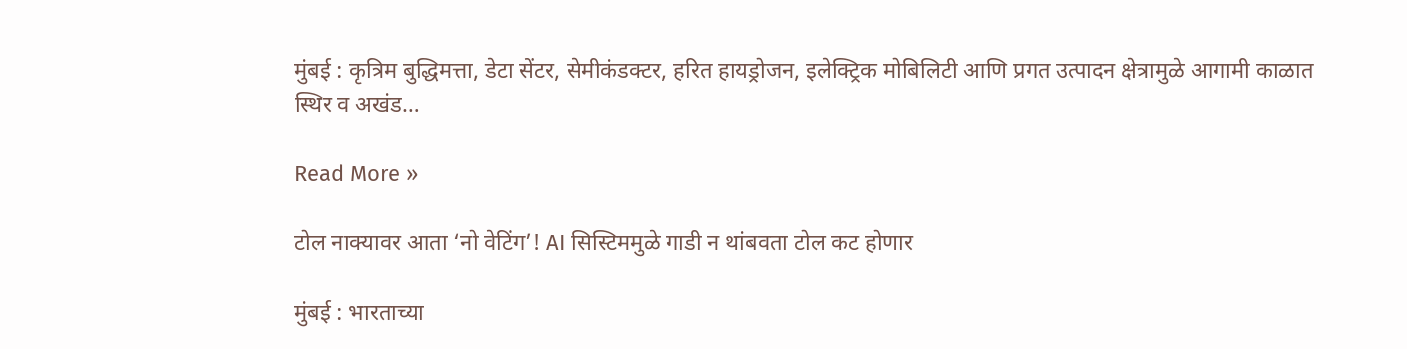मुंबई : कृत्रिम बुद्धिमत्ता, डेटा सेंटर, सेमीकंडक्टर, हरित हायड्रोजन, इलेक्ट्रिक मोबिलिटी आणि प्रगत उत्पादन क्षेत्रामुळे आगामी काळात स्थिर व अखंड…

Read More »

टोल नाक्यावर आता ‘नो वेटिंग’! AI सिस्टिममुळे गाडी न थांबवता टोल कट होणार

मुंबई : भारताच्या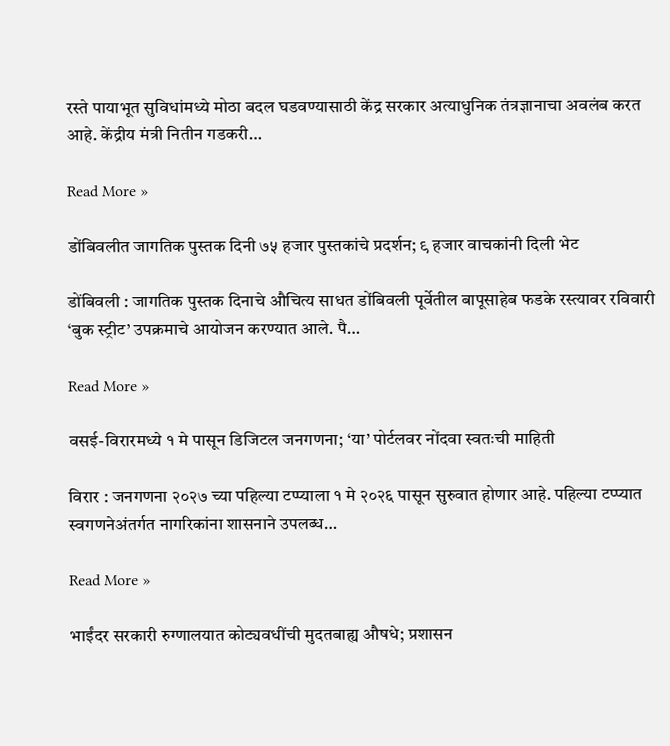रस्ते पायाभूत सुविधांमध्ये मोठा बदल घडवण्यासाठी केंद्र सरकार अत्याधुनिक तंत्रज्ञानाचा अवलंब करत आहे. केंद्रीय मंत्री नितीन गडकरी…

Read More »

डोंबिवलीत जागतिक पुस्तक दिनी ७५ हजार पुस्तकांचे प्रदर्शन; ९ हजार वाचकांनी दिली भेट

डोंबिवली : जागतिक पुस्तक दिनाचे औचित्य साधत डोंबिवली पूर्वेतील बापूसाहेब फडके रस्त्यावर रविवारी ‘बुक स्ट्रीट’ उपक्रमाचे आयोजन करण्यात आले. पै…

Read More »

वसई-विरारमध्ये १ मे पासून डिजिटल जनगणना; ‘या’ पोर्टलवर नोंदवा स्वतःची माहिती

विरार : जनगणना २०२७ च्या पहिल्या टप्प्याला १ मे २०२६ पासून सुरुवात होणार आहे. पहिल्या टप्प्यात स्वगणनेअंतर्गत नागरिकांना शासनाने उपलब्ध…

Read More »

भाईंदर सरकारी रुग्णालयात कोट्यवधींची मुदतबाह्य औषधे; प्रशासन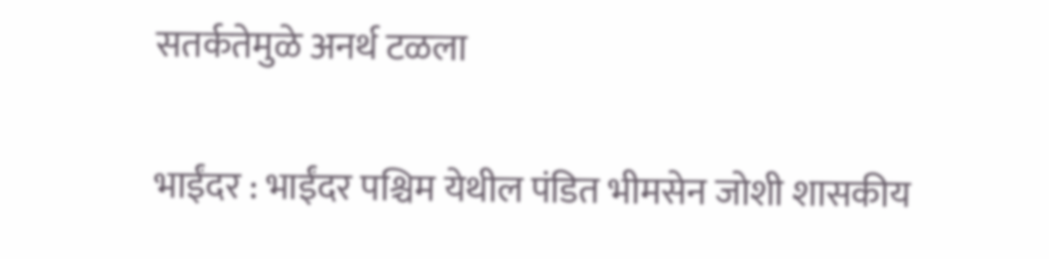सतर्कतेमुळे अनर्थ टळला

भाईंदर : भाईंदर पश्चिम येथील पंडित भीमसेन जोशी शासकीय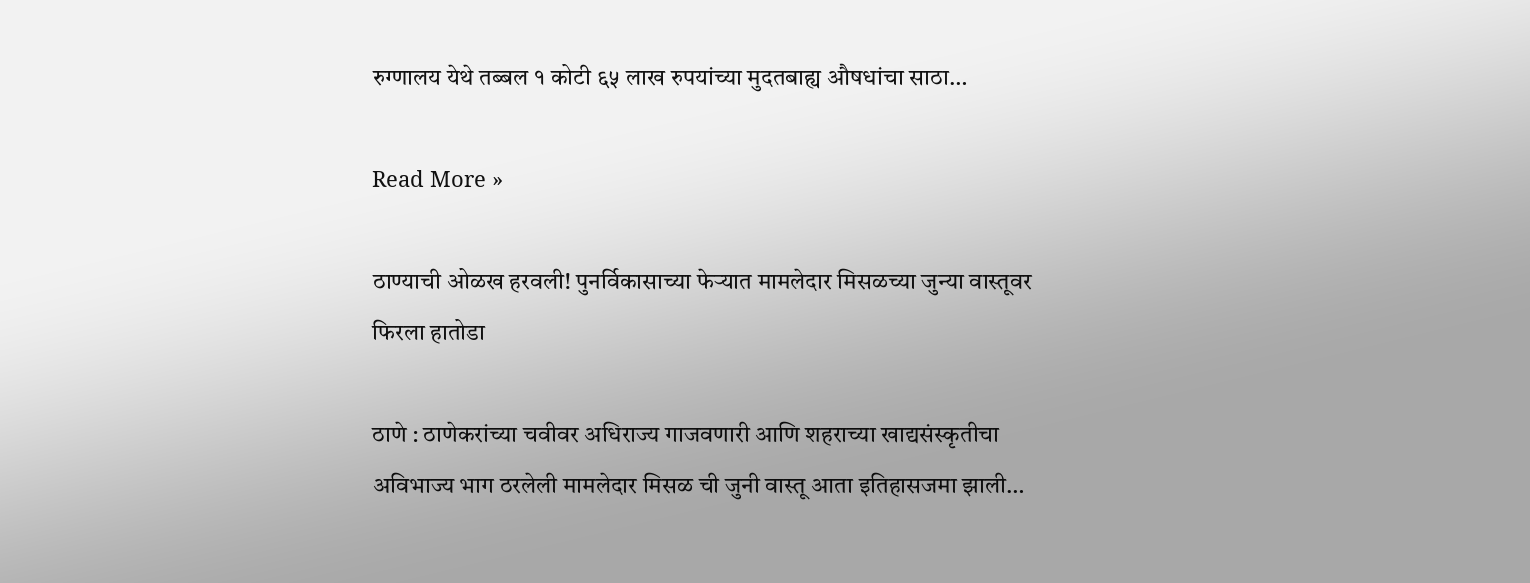रुग्णालय येथे तब्बल १ कोटी ६५ लाख रुपयांच्या मुदतबाह्य औषधांचा साठा…

Read More »

ठाण्याची ओळख हरवली! पुनर्विकासाच्या फेऱ्यात मामलेदार मिसळच्या जुन्या वास्तूवर फिरला हातोडा

ठाणे : ठाणेकरांच्या चवीवर अधिराज्य गाजवणारी आणि शहराच्या खाद्यसंस्कृतीचा अविभाज्य भाग ठरलेली मामलेदार मिसळ ची जुनी वास्तू आता इतिहासजमा झाली…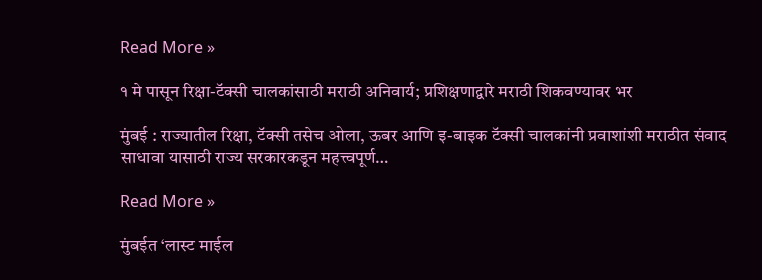Read More »

१ मे पासून रिक्षा-टॅक्सी चालकांसाठी मराठी अनिवार्य; प्रशिक्षणाद्वारे मराठी शिकवण्यावर भर

मुंबई : राज्यातील रिक्षा, टॅक्सी तसेच ओला, ऊबर आणि इ-बाइक टॅक्सी चालकांनी प्रवाशांशी मराठीत संवाद साधावा यासाठी राज्य सरकारकडून महत्त्वपूर्ण…

Read More »

मुंबईत ‘लास्ट माईल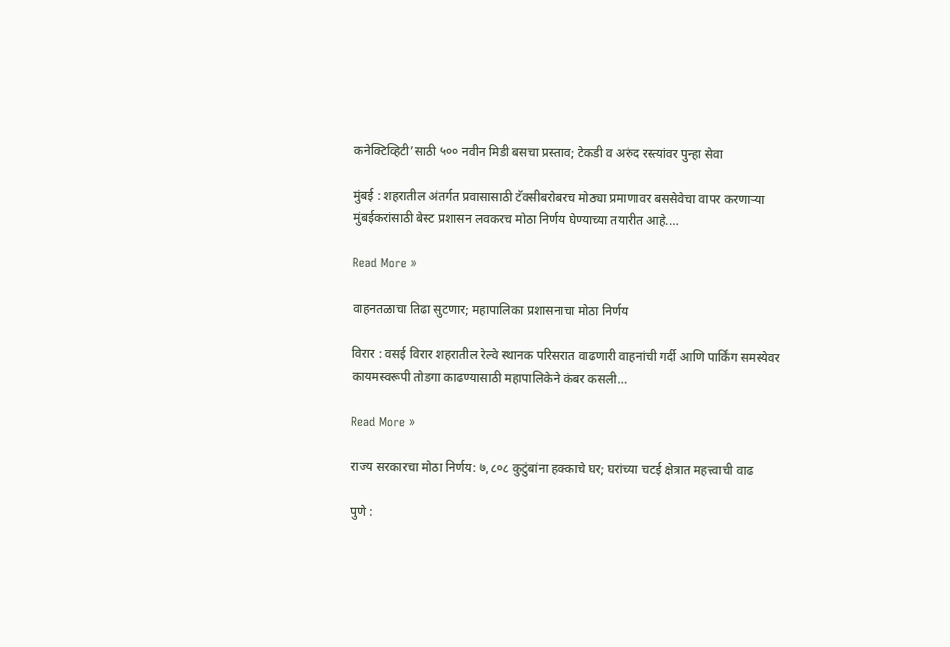कनेक्टिव्हिटी’साठी ५०० नवीन मिडी बसचा प्रस्ताव; टेकडी व अरुंद रस्त्यांवर पुन्हा सेवा

मुंबई : शहरातील अंतर्गत प्रवासासाठी टॅक्सीबरोबरच मोठ्या प्रमाणावर बससेवेचा वापर करणाऱ्या मुंबईकरांसाठी बेस्ट प्रशासन लवकरच मोठा निर्णय घेण्याच्या तयारीत आहे.…

Read More »

वाहनतळाचा तिढा सुटणार; महापालिका प्रशासनाचा मोठा निर्णय

विरार : वसई विरार शहरातील रेल्वे स्थानक परिसरात वाढणारी वाहनांची गर्दी आणि पार्किंग समस्येवर कायमस्वरूपी तोडगा काढण्यासाठी महापालिकेने कंबर कसली…

Read More »

राज्य सरकारचा मोठा निर्णय: ७,८०८ कुटुंबांना हक्काचे घर; घरांच्या चटई क्षेत्रात महत्त्वाची वाढ

पुणे :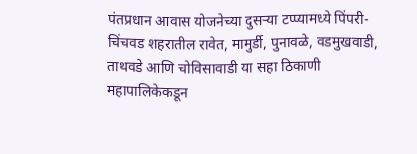पंतप्रधान आवास योजनेच्या दुसऱ्या टप्प्यामध्ये पिंपरी-चिंचवड शहरातील रावेत, मामुर्डी, पुनावळे, वडमुखवाडी, ताथवडे आणि चोविसावाडी या सहा ठिकाणी महापालिकेकडून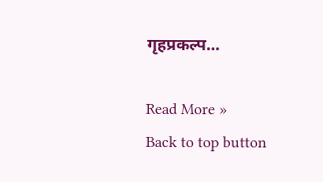गृहप्रकल्प…

Read More »
Back to top button